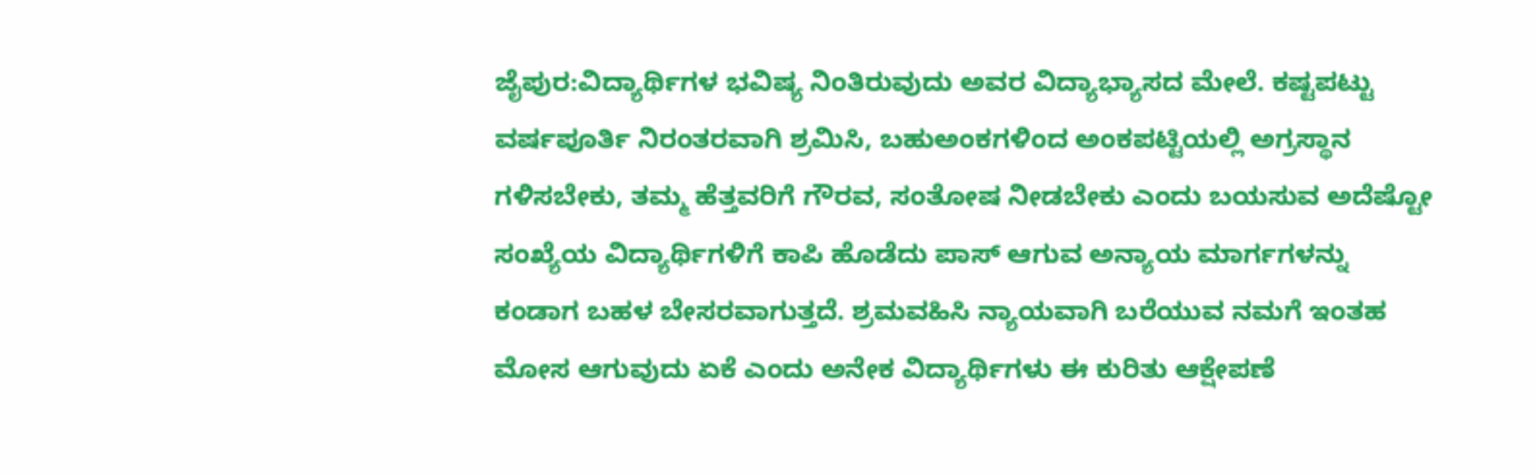ಜೈಪುರ:ವಿದ್ಯಾರ್ಥಿಗಳ ಭವಿಷ್ಯ ನಿಂತಿರುವುದು ಅವರ ವಿದ್ಯಾಭ್ಯಾಸದ ಮೇಲೆ. ಕಷ್ಟಪಟ್ಟು ವರ್ಷಪೂರ್ತಿ ನಿರಂತರವಾಗಿ ಶ್ರಮಿಸಿ, ಬಹುಅಂಕಗಳಿಂದ ಅಂಕಪಟ್ಟಿಯಲ್ಲಿ ಅಗ್ರಸ್ಥಾನ ಗಳಿಸಬೇಕು, ತಮ್ಮ ಹೆತ್ತವರಿಗೆ ಗೌರವ, ಸಂತೋಷ ನೀಡಬೇಕು ಎಂದು ಬಯಸುವ ಅದೆಷ್ಟೋ ಸಂಖ್ಯೆಯ ವಿದ್ಯಾರ್ಥಿಗಳಿಗೆ ಕಾಪಿ ಹೊಡೆದು ಪಾಸ್ ಆಗುವ ಅನ್ಯಾಯ ಮಾರ್ಗಗಳನ್ನು ಕಂಡಾಗ ಬಹಳ ಬೇಸರವಾಗುತ್ತದೆ. ಶ್ರಮವಹಿಸಿ ನ್ಯಾಯವಾಗಿ ಬರೆಯುವ ನಮಗೆ ಇಂತಹ ಮೋಸ ಆಗುವುದು ಏಕೆ ಎಂದು ಅನೇಕ ವಿದ್ಯಾರ್ಥಿಗಳು ಈ ಕುರಿತು ಆಕ್ಷೇಪಣೆ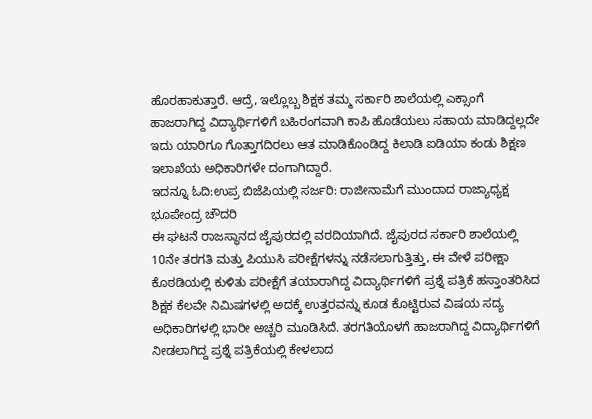ಹೊರಹಾಕುತ್ತಾರೆ. ಆದ್ರೆ, ಇಲ್ಲೊಬ್ಬ ಶಿಕ್ಷಕ ತಮ್ಮ ಸರ್ಕಾರಿ ಶಾಲೆಯಲ್ಲಿ ಎಕ್ಸಾಂಗೆ ಹಾಜರಾಗಿದ್ದ ವಿದ್ಯಾರ್ಥಿಗಳಿಗೆ ಬಹಿರಂಗವಾಗಿ ಕಾಪಿ ಹೊಡೆಯಲು ಸಹಾಯ ಮಾಡಿದ್ದಲ್ಲದೇ ಇದು ಯಾರಿಗೂ ಗೊತ್ತಾಗದಿರಲು ಆತ ಮಾಡಿಕೊಂಡಿದ್ದ ಕಿಲಾಡಿ ಐಡಿಯಾ ಕಂಡು ಶಿಕ್ಷಣ ಇಲಾಖೆಯ ಅಧಿಕಾರಿಗಳೇ ದಂಗಾಗಿದ್ದಾರೆ.
ಇದನ್ನೂ ಓದಿ:ಉಪ್ರ ಬಿಜೆಪಿಯಲ್ಲಿ ಸರ್ಜರಿ: ರಾಜೀನಾಮೆಗೆ ಮುಂದಾದ ರಾಜ್ಯಾಧ್ಯಕ್ಷ ಭೂಪೇಂದ್ರ ಚೌದರಿ
ಈ ಘಟನೆ ರಾಜಸ್ಥಾನದ ಜೈಪುರದಲ್ಲಿ ವರದಿಯಾಗಿದೆ. ಜೈಪುರದ ಸರ್ಕಾರಿ ಶಾಲೆಯಲ್ಲಿ 10ನೇ ತರಗತಿ ಮತ್ತು ಪಿಯುಸಿ ಪರೀಕ್ಷೆಗಳನ್ನು ನಡೆಸಲಾಗುತ್ತಿತ್ತು, ಈ ವೇಳೆ ಪರೀಕ್ಷಾ ಕೊಠಡಿಯಲ್ಲಿ ಕುಳಿತು ಪರೀಕ್ಷೆಗೆ ತಯಾರಾಗಿದ್ದ ವಿದ್ಯಾರ್ಥಿಗಳಿಗೆ ಪ್ರಶ್ನೆ ಪತ್ರಿಕೆ ಹಸ್ತಾಂತರಿಸಿದ ಶಿಕ್ಷಕ ಕೆಲವೇ ನಿಮಿಷಗಳಲ್ಲಿ ಅದಕ್ಕೆ ಉತ್ತರವನ್ನು ಕೂಡ ಕೊಟ್ಟಿರುವ ವಿಷಯ ಸದ್ಯ ಅಧಿಕಾರಿಗಳಲ್ಲಿ ಭಾರೀ ಅಚ್ಚರಿ ಮೂಡಿಸಿದೆ. ತರಗತಿಯೊಳಗೆ ಹಾಜರಾಗಿದ್ದ ವಿದ್ಯಾರ್ಥಿಗಳಿಗೆ ನೀಡಲಾಗಿದ್ದ ಪ್ರಶ್ನೆ ಪತ್ರಿಕೆಯಲ್ಲಿ ಕೇಳಲಾದ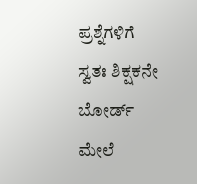ಪ್ರಶ್ನೆಗಳಿಗೆ ಸ್ವತಃ ಶಿಕ್ಷಕನೇ ಬೋರ್ಡ್ ಮೇಲೆ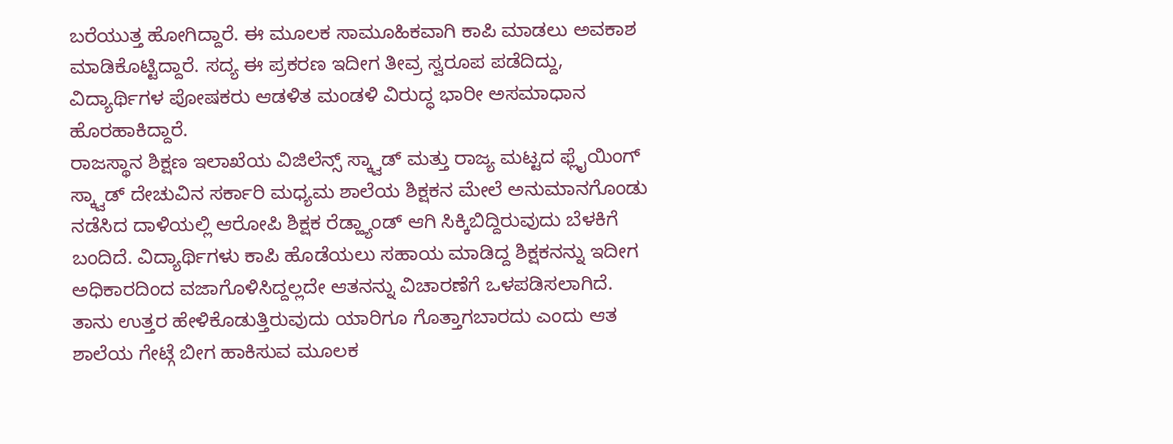ಬರೆಯುತ್ತ ಹೋಗಿದ್ದಾರೆ. ಈ ಮೂಲಕ ಸಾಮೂಹಿಕವಾಗಿ ಕಾಪಿ ಮಾಡಲು ಅವಕಾಶ ಮಾಡಿಕೊಟ್ಟಿದ್ದಾರೆ. ಸದ್ಯ ಈ ಪ್ರಕರಣ ಇದೀಗ ತೀವ್ರ ಸ್ವರೂಪ ಪಡೆದಿದ್ದು, ವಿದ್ಯಾರ್ಥಿಗಳ ಪೋಷಕರು ಆಡಳಿತ ಮಂಡಳಿ ವಿರುದ್ಧ ಭಾರೀ ಅಸಮಾಧಾನ ಹೊರಹಾಕಿದ್ದಾರೆ.
ರಾಜಸ್ಥಾನ ಶಿಕ್ಷಣ ಇಲಾಖೆಯ ವಿಜಿಲೆನ್ಸ್ ಸ್ಕ್ವಾಡ್ ಮತ್ತು ರಾಜ್ಯ ಮಟ್ಟದ ಫ್ಲೈಯಿಂಗ್ ಸ್ಕ್ವಾಡ್ ದೇಚುವಿನ ಸರ್ಕಾರಿ ಮಧ್ಯಮ ಶಾಲೆಯ ಶಿಕ್ಷಕನ ಮೇಲೆ ಅನುಮಾನಗೊಂಡು ನಡೆಸಿದ ದಾಳಿಯಲ್ಲಿ ಆರೋಪಿ ಶಿಕ್ಷಕ ರೆಡ್ಹ್ಯಾಂಡ್ ಆಗಿ ಸಿಕ್ಕಿಬಿದ್ದಿರುವುದು ಬೆಳಕಿಗೆ ಬಂದಿದೆ. ವಿದ್ಯಾರ್ಥಿಗಳು ಕಾಪಿ ಹೊಡೆಯಲು ಸಹಾಯ ಮಾಡಿದ್ದ ಶಿಕ್ಷಕನನ್ನು ಇದೀಗ ಅಧಿಕಾರದಿಂದ ವಜಾಗೊಳಿಸಿದ್ದಲ್ಲದೇ ಆತನನ್ನು ವಿಚಾರಣೆಗೆ ಒಳಪಡಿಸಲಾಗಿದೆ. ತಾನು ಉತ್ತರ ಹೇಳಿಕೊಡುತ್ತಿರುವುದು ಯಾರಿಗೂ ಗೊತ್ತಾಗಬಾರದು ಎಂದು ಆತ ಶಾಲೆಯ ಗೇಟ್ಗೆ ಬೀಗ ಹಾಕಿಸುವ ಮೂಲಕ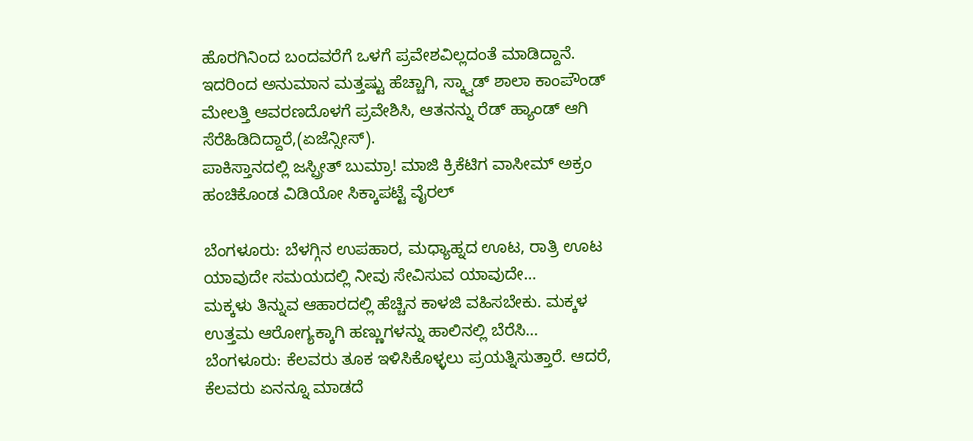ಹೊರಗಿನಿಂದ ಬಂದವರೆಗೆ ಒಳಗೆ ಪ್ರವೇಶವಿಲ್ಲದಂತೆ ಮಾಡಿದ್ದಾನೆ. ಇದರಿಂದ ಅನುಮಾನ ಮತ್ತಷ್ಟು ಹೆಚ್ಚಾಗಿ, ಸ್ಕ್ವಾಡ್ ಶಾಲಾ ಕಾಂಪೌಂಡ್ ಮೇಲತ್ತಿ ಆವರಣದೊಳಗೆ ಪ್ರವೇಶಿಸಿ, ಆತನನ್ನು ರೆಡ್ ಹ್ಯಾಂಡ್ ಆಗಿ ಸೆರೆಹಿಡಿದಿದ್ದಾರೆ,(ಏಜೆನ್ಸೀಸ್).
ಪಾಕಿಸ್ತಾನದಲ್ಲಿ ಜಸ್ಪ್ರೀತ್ ಬುಮ್ರಾ! ಮಾಜಿ ಕ್ರಿಕೆಟಿಗ ವಾಸೀಮ್ ಅಕ್ರಂ ಹಂಚಿಕೊಂಡ ವಿಡಿಯೋ ಸಿಕ್ಕಾಪಟ್ಟೆ ವೈರಲ್

ಬೆಂಗಳೂರು: ಬೆಳಗ್ಗಿನ ಉಪಹಾರ, ಮಧ್ಯಾಹ್ನದ ಊಟ, ರಾತ್ರಿ ಊಟ ಯಾವುದೇ ಸಮಯದಲ್ಲಿ ನೀವು ಸೇವಿಸುವ ಯಾವುದೇ…
ಮಕ್ಕಳು ತಿನ್ನುವ ಆಹಾರದಲ್ಲಿ ಹೆಚ್ಚಿನ ಕಾಳಜಿ ವಹಿಸಬೇಕು. ಮಕ್ಕಳ ಉತ್ತಮ ಆರೋಗ್ಯಕ್ಕಾಗಿ ಹಣ್ಣುಗಳನ್ನು ಹಾಲಿನಲ್ಲಿ ಬೆರೆಸಿ…
ಬೆಂಗಳೂರು: ಕೆಲವರು ತೂಕ ಇಳಿಸಿಕೊಳ್ಳಲು ಪ್ರಯತ್ನಿಸುತ್ತಾರೆ. ಆದರೆ, ಕೆಲವರು ಏನನ್ನೂ ಮಾಡದೆ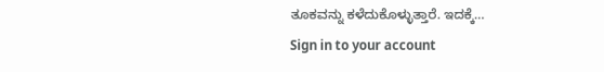ತೂಕವನ್ನು ಕಳೆದುಕೊಳ್ಳುತ್ತಾರೆ. ಇದಕ್ಕೆ…
Sign in to your account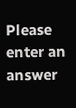Please enter an answer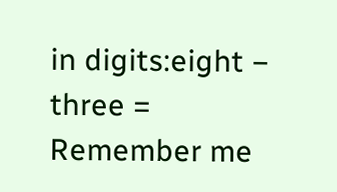in digits:eight − three =
Remember me